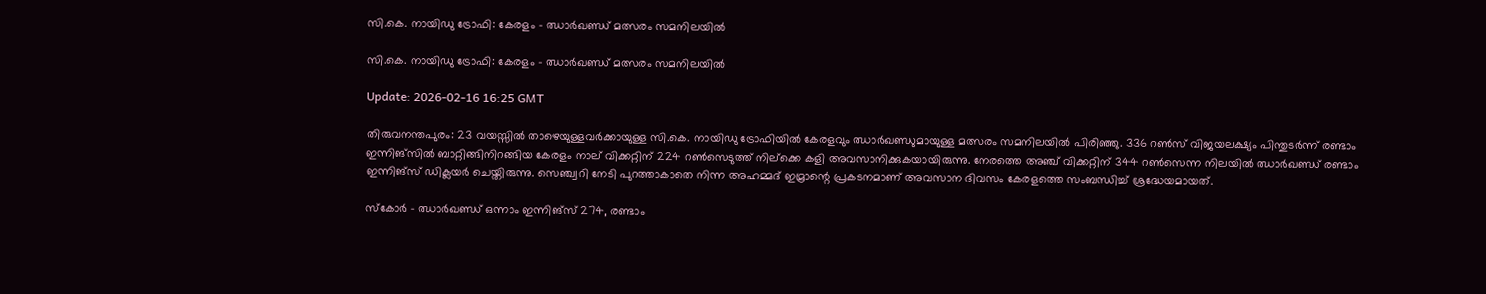സി.കെ. നായിഡു ട്രോഫി: കേരളം - ഝാര്‍ഖണ്ഡ് മത്സരം സമനിലയില്‍

സി.കെ. നായിഡു ട്രോഫി: കേരളം - ഝാര്‍ഖണ്ഡ് മത്സരം സമനിലയില്‍

Update: 2026-02-16 16:25 GMT

തിരുവനന്തപുരം: 23 വയസ്സില്‍ താഴെയുള്ളവര്‍ക്കായുള്ള സി.കെ. നായിഡു ട്രോഫിയില്‍ കേരളവും ഝാര്‍ഖണ്ഡുമായുള്ള മത്സരം സമനിലയില്‍ പിരിഞ്ഞു. 336 റണ്‍സ് വിജയലക്ഷ്യം പിന്തുടര്‍ന്ന് രണ്ടാം ഇന്നിങ്‌സില്‍ ബാറ്റിങ്ങിനിറങ്ങിയ കേരളം നാല് വിക്കറ്റിന് 224 റണ്‍സെടുത്ത് നില്‌ക്കെ കളി അവസാനിക്കുകയായിരുന്നു. നേരത്തെ അഞ്ച് വിക്കറ്റിന് 344 റണ്‍സെന്ന നിലയില്‍ ഝാര്‍ഖണ്ഡ് രണ്ടാം ഇന്നിങ്‌സ് ഡിക്ലയര്‍ ചെയ്തിരുന്നു. സെഞ്ച്വറി നേടി പുറത്താകാതെ നിന്ന അഹമ്മദ് ഇമ്രാന്റെ പ്രകടനമാണ് അവസാന ദിവസം കേരളത്തെ സംബന്ധിച്ച് ശ്രദ്ധേയമായത്.

സ്‌കോര്‍ - ഝാര്‍ഖണ്ഡ് ഒന്നാം ഇന്നിങ്‌സ് 274, രണ്ടാം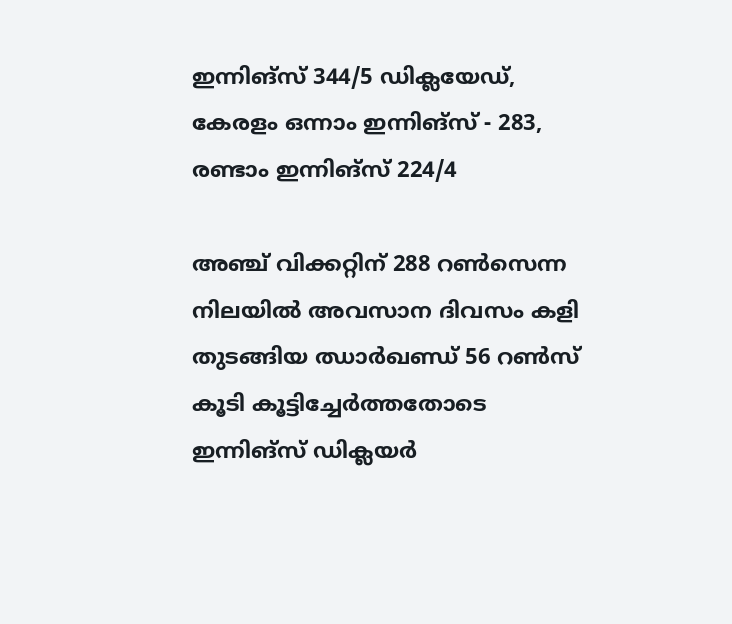ഇന്നിങ്‌സ് 344/5 ഡിക്ലയേഡ്, കേരളം ഒന്നാം ഇന്നിങ്‌സ് - 283, രണ്ടാം ഇന്നിങ്‌സ് 224/4

അഞ്ച് വിക്കറ്റിന് 288 റണ്‍സെന്ന നിലയില്‍ അവസാന ദിവസം കളി തുടങ്ങിയ ഝാര്‍ഖണ്ഡ് 56 റണ്‍സ് കൂടി കൂട്ടിച്ചേര്‍ത്തതോടെ ഇന്നിങ്‌സ് ഡിക്ലയര്‍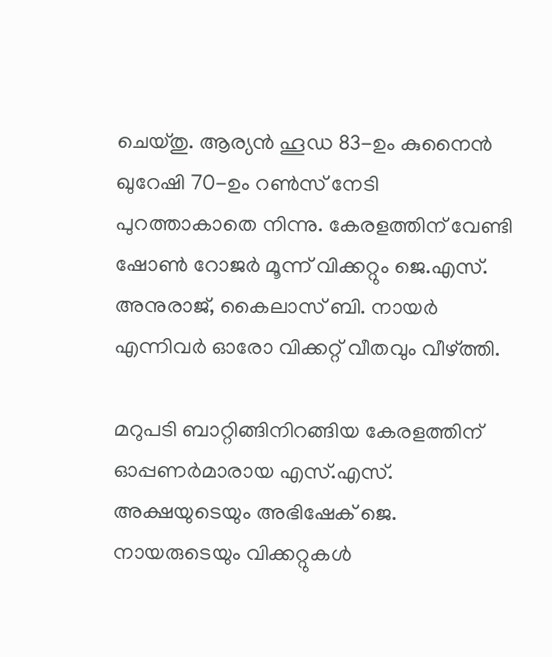ചെയ്തു. ആര്യന്‍ ഹൂഡ 83-ഉം കുനൈന്‍ ഖുറേഷി 70-ഉം റണ്‍സ് നേടി പുറത്താകാതെ നിന്നു. കേരളത്തിന് വേണ്ടി ഷോണ്‍ റോജര്‍ മൂന്ന് വിക്കറ്റും ജെ.എസ്. അനുരാജ്, കൈലാസ് ബി. നായര്‍ എന്നിവര്‍ ഓരോ വിക്കറ്റ് വീതവും വീഴ്ത്തി.

മറുപടി ബാറ്റിങ്ങിനിറങ്ങിയ കേരളത്തിന് ഓപ്പണര്‍മാരായ എസ്.എസ്. അക്ഷയുടെയും അഭിഷേക് ജെ. നായരുടെയും വിക്കറ്റുകള്‍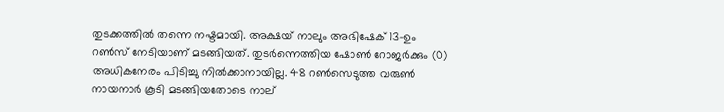തുടക്കത്തില്‍ തന്നെ നഷ്ടമായി. അക്ഷയ് നാലും അഭിഷേക് 13-ഉം റണ്‍സ് നേടിയാണ് മടങ്ങിയത്. തുടര്‍ന്നെത്തിയ ഷോണ്‍ റോജര്‍ക്കും (0) അധികനേരം പിടിച്ചു നില്‍ക്കാനായില്ല. 48 റണ്‍സെടുത്ത വരുണ്‍ നായനാര്‍ കൂടി മടങ്ങിയതോടെ നാല്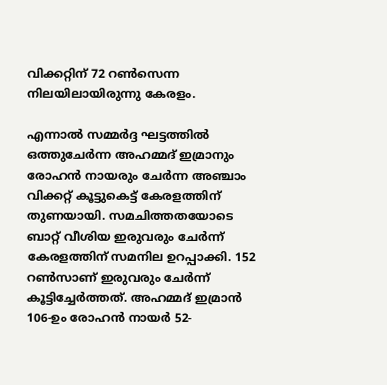വിക്കറ്റിന് 72 റണ്‍സെന്ന നിലയിലായിരുന്നു കേരളം.

എന്നാല്‍ സമ്മര്‍ദ്ദ ഘട്ടത്തില്‍ ഒത്തുചേര്‍ന്ന അഹമ്മദ് ഇമ്രാനും രോഹന്‍ നായരും ചേര്‍ന്ന അഞ്ചാം വിക്കറ്റ് കൂട്ടുകെട്ട് കേരളത്തിന് തുണയായി. സമചിത്തതയോടെ ബാറ്റ് വീശിയ ഇരുവരും ചേര്‍ന്ന് കേരളത്തിന് സമനില ഉറപ്പാക്കി. 152 റണ്‍സാണ് ഇരുവരും ചേര്‍ന്ന് കൂട്ടിച്ചേര്‍ത്തത്. അഹമ്മദ് ഇമ്രാന്‍ 106-ഉം രോഹന്‍ നായര്‍ 52-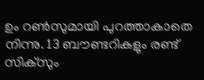ഉം റണ്‍സുമായി പുറത്താകാതെ നിന്നു. 13 ബൗണ്ടറികളും രണ്ട് സിക്‌സും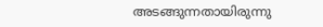അടങ്ങുന്നതായിരുന്നു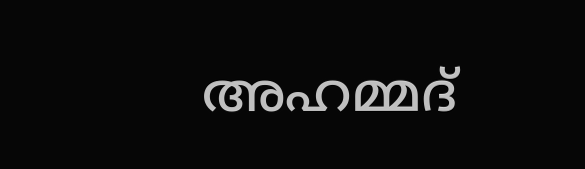അഹമ്മദ്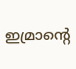ഇമ്രാന്റെ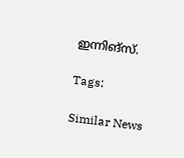ഇന്നിങ്‌സ്.

Tags:

Similar News